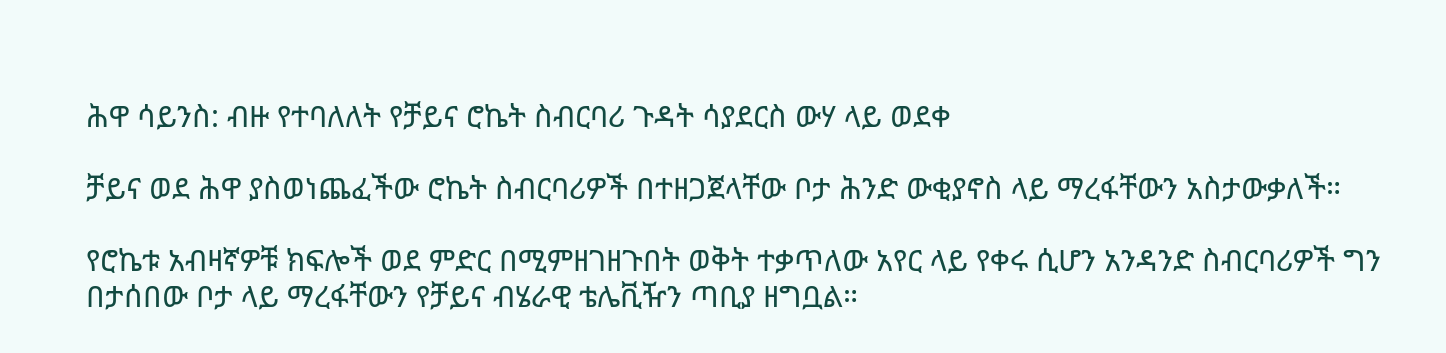ሕዋ ሳይንስ: ብዙ የተባለለት የቻይና ሮኬት ስብርባሪ ጉዳት ሳያደርስ ውሃ ላይ ወደቀ

ቻይና ወደ ሕዋ ያስወነጨፈችው ሮኬት ስብርባሪዎች በተዘጋጀላቸው ቦታ ሕንድ ውቂያኖስ ላይ ማረፋቸውን አስታውቃለች።

የሮኬቱ አብዛኛዎቹ ክፍሎች ወደ ምድር በሚምዘገዘጉበት ወቅት ተቃጥለው አየር ላይ የቀሩ ሲሆን አንዳንድ ስብርባሪዎች ግን በታሰበው ቦታ ላይ ማረፋቸውን የቻይና ብሄራዊ ቴሌቪዥን ጣቢያ ዘግቧል።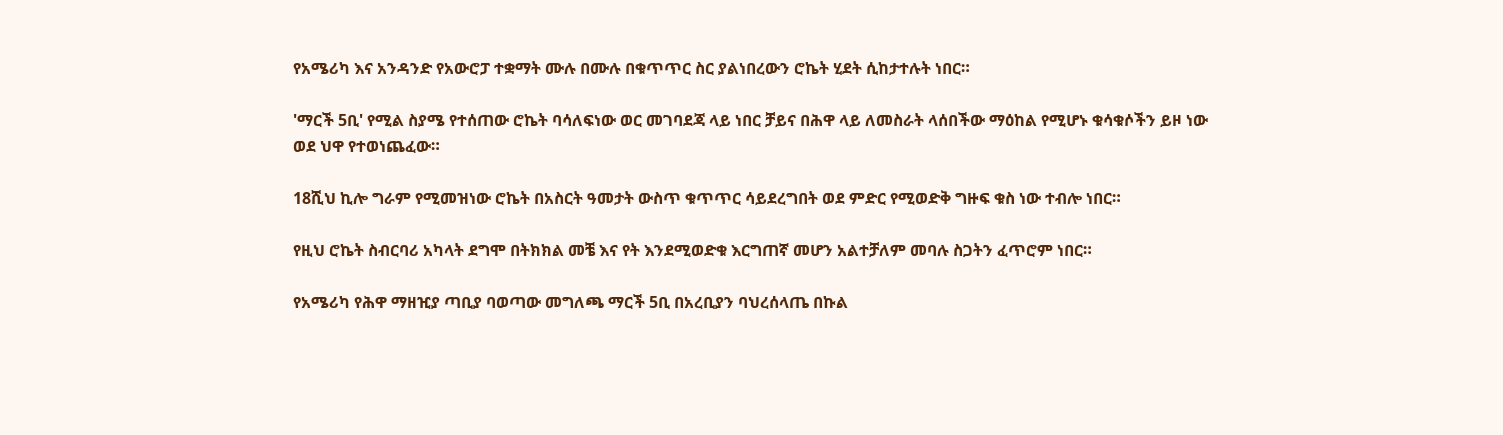የአሜሪካ እና አንዳንድ የአውሮፓ ተቋማት ሙሉ በሙሉ በቁጥጥር ስር ያልነበረውን ሮኬት ሂደት ሲከታተሉት ነበር።

'ማርች 5ቢ' የሚል ስያሜ የተሰጠው ሮኬት ባሳለፍነው ወር መገባደጃ ላይ ነበር ቻይና በሕዋ ላይ ለመስራት ላሰበችው ማዕከል የሚሆኑ ቁሳቁሶችን ይዞ ነው ወደ ህዋ የተወነጨፈው።

18ሺህ ኪሎ ግራም የሚመዝነው ሮኬት በአስርት ዓመታት ውስጥ ቁጥጥር ሳይደረግበት ወደ ምድር የሚወድቅ ግዙፍ ቁስ ነው ተብሎ ነበር።

የዚህ ሮኬት ስብርባሪ አካላት ደግሞ በትክክል መቼ እና የት እንደሚወድቁ እርግጠኛ መሆን አልተቻለም መባሉ ስጋትን ፈጥሮም ነበር።

የአሜሪካ የሕዋ ማዘዢያ ጣቢያ ባወጣው መግለጫ ማርች 5ቢ በአረቢያን ባህረሰላጤ በኩል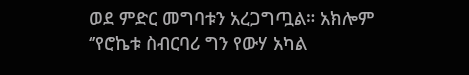ወደ ምድር መግባቱን አረጋግጧል። አክሎም ‘’የሮኬቱ ስብርባሪ ግን የውሃ አካል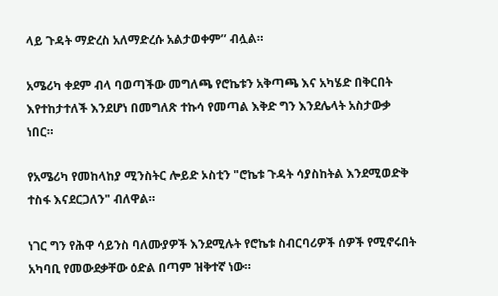ላይ ጉዳት ማድረስ አለማድረሱ አልታወቀም’’ ብሏል።

አሜሪካ ቀደም ብላ ባወጣችው መግለጫ የሮኬቱን አቅጣጫ እና አካሄድ በቅርበት እየተከታተለች እንደሆነ በመግለጽ ተኩሳ የመጣል እቅድ ግን እንደሌላት አስታውቃ ነበር።

የአሜሪካ የመከላከያ ሚንስትር ሎይድ ኦስቲን "ሮኬቱ ጉዳት ሳያስከትል እንደሚወድቅ ተስፋ እናደርጋለን" ብለዋል።

ነገር ግን የሕዋ ሳይንስ ባለሙያዎች እንደሚሉት የሮኬቱ ስብርባሪዎች ሰዎች የሚኖሩበት አካባቢ የመውደቃቸው ዕድል በጣም ዝቅተኛ ነው።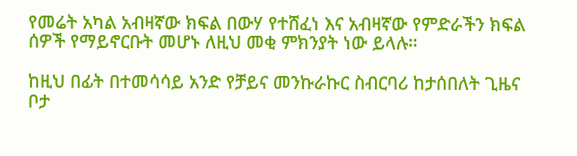የመሬት አካል አብዛኛው ክፍል በውሃ የተሸፈነ እና አብዛኛው የምድራችን ክፍል ሰዎች የማይኖርቡት መሆኑ ለዚህ መቂ ምክንያት ነው ይላሉ።

ከዚህ በፊት በተመሳሳይ አንድ የቻይና መንኩራኩር ስብርባሪ ከታሰበለት ጊዜና ቦታ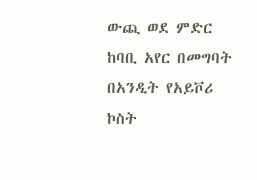ውጪ ወደ ምድር ከባቢ አየር በመግባት በአንዲት የአይቮሪ ኮስት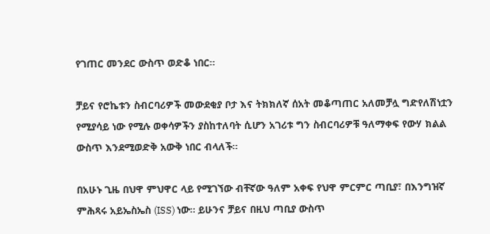የገጠር መንደር ውስጥ ወድቆ ነበር።

ቻይና የሮኬቱን ስብርባሪዎች መውደቂያ ቦታ እና ትክክለኛ ሰአት መቆጣጠር አለመቻሏ ግድየለሽነቷን የሚያሳይ ነው የሚሉ ወቀሳዎችን ያስከተለባት ሲሆን አገሪቱ ግን ስብርባሪዎቹ ዓለማቀፍ የውሃ ክልል ውስጥ እንደሚወድቅ አውቅ ነበር ብላለች።

በአሁኑ ጊዜ በህዋ ምህዋር ላይ የሚገኘው ብቸኛው ዓለም አቀፍ የህዋ ምርምር ጣቢያ፣ በእንግዝኛ ምሕጻሩ አይኤስኤስ (ISS) ነው። ይሁንና ቻይና በዚህ ጣቢያ ውስጥ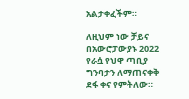አልታቀፈችም።

ለዚህም ነው ቻይና በአውሮፓውያኑ 2022 የራሷ የህዋ ጣቢያ ግንባታን ለማጠናቀቅ ደፋ ቀና የምትለው።